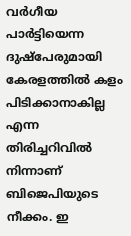വർഗീയ പാ‍ർട്ടിയെന്ന ദുഷ്പേരുമായി കേരളത്തിൽ കളം പിടിക്കാനാകില്ല എന്ന തിരിച്ചറിവിൽ നിന്നാണ് ബിജെപിയുടെ നീക്കം. ഇ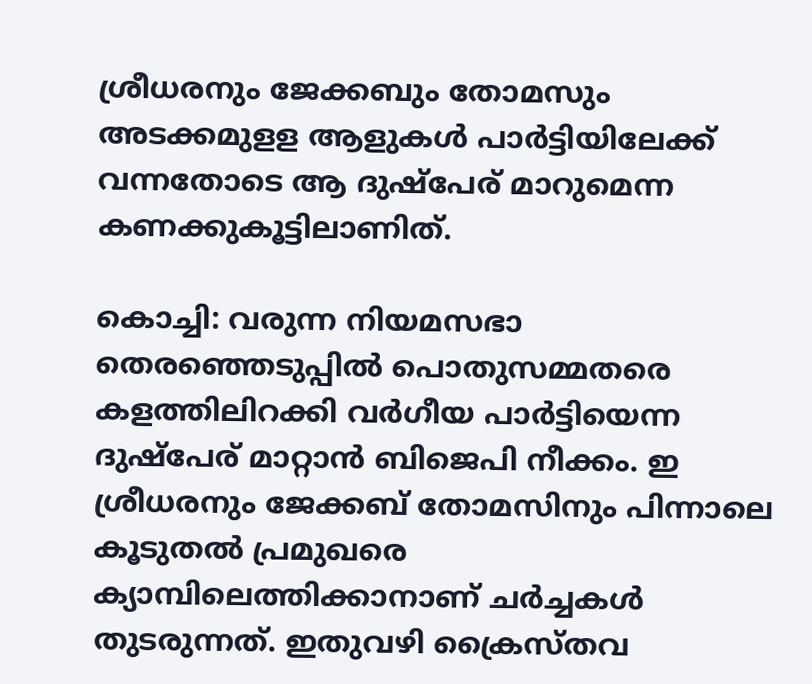ശ്രീധരനും ജേക്കബും തോമസും അടക്കമുളള ആളുകൾ പാർട്ടിയിലേക്ക് വന്നതോടെ ആ ദുഷ്പേര് മാറുമെന്ന കണക്കുകൂട്ടിലാണിത്.

കൊച്ചി: വരുന്ന നിയമസഭാ തെരഞ്ഞെടുപ്പിൽ പൊതുസമ്മതരെ കളത്തിലിറക്കി വർഗീയ പാർട്ടിയെന്ന ദുഷ്പേര് മാറ്റാൻ ബിജെപി നീക്കം. ഇ ശ്രീധരനും ജേക്കബ് തോമസിനും പിന്നാലെ കൂടുതൽ പ്രമുഖരെ ക്യാമ്പിലെത്തിക്കാനാണ് ചർച്ചകൾ തുടരുന്നത്. ഇതുവഴി ക്രൈസ്തവ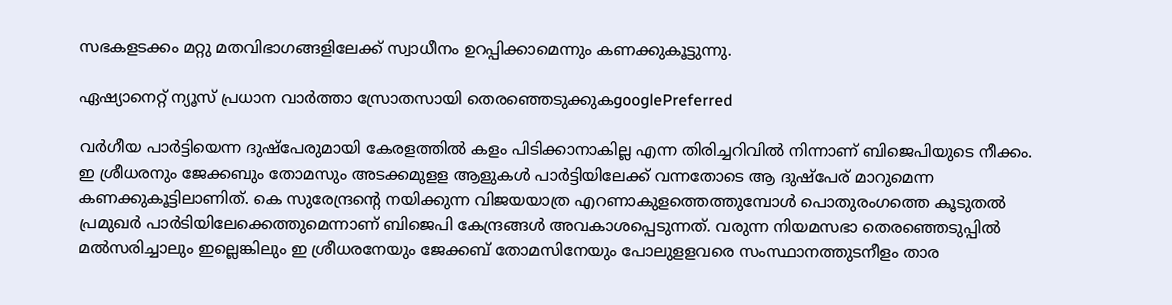സഭകളടക്കം മറ്റു മതവിഭാഗങ്ങളിലേക്ക് സ്വാധീനം ഉറപ്പിക്കാമെന്നും കണക്കുകൂട്ടുന്നു.

ഏഷ്യാനെറ്റ് ന്യൂസ് പ്രധാന വാർത്താ സ്രോതസായി തെരഞ്ഞെടുക്കുകgooglePreferred

വർഗീയ പാ‍ർട്ടിയെന്ന ദുഷ്പേരുമായി കേരളത്തിൽ കളം പിടിക്കാനാകില്ല എന്ന തിരിച്ചറിവിൽ നിന്നാണ് ബിജെപിയുടെ നീക്കം. ഇ ശ്രീധരനും ജേക്കബും തോമസും അടക്കമുളള ആളുകൾ പാർട്ടിയിലേക്ക് വന്നതോടെ ആ ദുഷ്പേര് മാറുമെന്ന കണക്കുകൂട്ടിലാണിത്. കെ സുരേന്ദ്രന്‍റെ നയിക്കുന്ന വിജയയാത്ര എറണാകുളത്തെത്തുമ്പോൾ പൊതുരംഗത്തെ കൂടുതൽ പ്രമുഖർ പാർടിയിലേക്കെത്തുമെന്നാണ് ബിജെപി കേന്ദ്രങ്ങൾ അവകാശപ്പെടുന്നത്. വരുന്ന നിയമസഭാ തെരഞ്ഞെടുപ്പിൽ മൽസരിച്ചാലും ഇല്ലെങ്കിലും ഇ ശ്രീധരനേയും ജേക്കബ് തോമസിനേയും പോലുളളവരെ സംസ്ഥാനത്തുടനീളം താര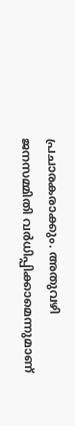പ്രചാരകരാക്കും. അതുവഴി ജനസമ്മിതി വർധിപ്പിക്കാമെന്നുമാണ്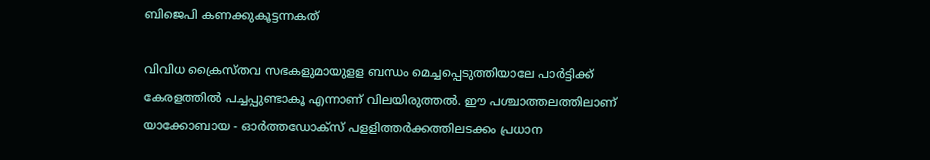ബിജെപി കണക്കുകൂട്ടന്നകത്

വിവിധ ക്രൈസ്തവ സഭകളുമായുളള ബന്ധം മെച്ചപ്പെടുത്തിയാലേ പാർട്ടിക്ക് കേരളത്തിൽ പച്ചപ്പുണ്ടാകൂ എന്നാണ് വിലയിരുത്തൽ. ഈ പശ്ചാത്തലത്തിലാണ് യാക്കോബായ - ഓ‍ർത്ത‍ഡോക്സ് പളളിത്തർക്കത്തിലടക്കം പ്രധാന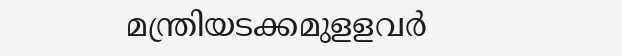മന്ത്രിയടക്കമുളളവ‍ർ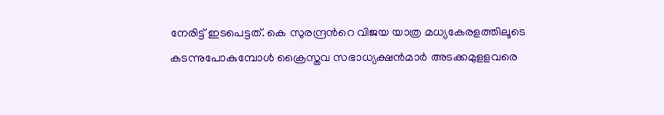നേരിട്ട് ഇടപെട്ടത്. കെ സുരന്ദ്രന്‍റെ വിജയ യാത്ര മധ്യകേരളത്തിലൂടെ കടന്നുപോകുമ്പോൾ ക്രൈസ്തവ സഭാധ്യക്ഷൻമാർ അടക്കമുളളവരെ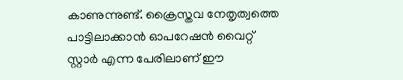കാണുന്നുണ്ട്. ക്രൈസ്തവ നേതൃത്വത്തെ പാട്ടിലാക്കാൻ ഓപറേഷൻ വൈറ്റ് സ്റ്റാർ എന്ന പേരിലാണ് ഈ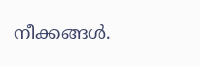നീക്കങ്ങൾ.